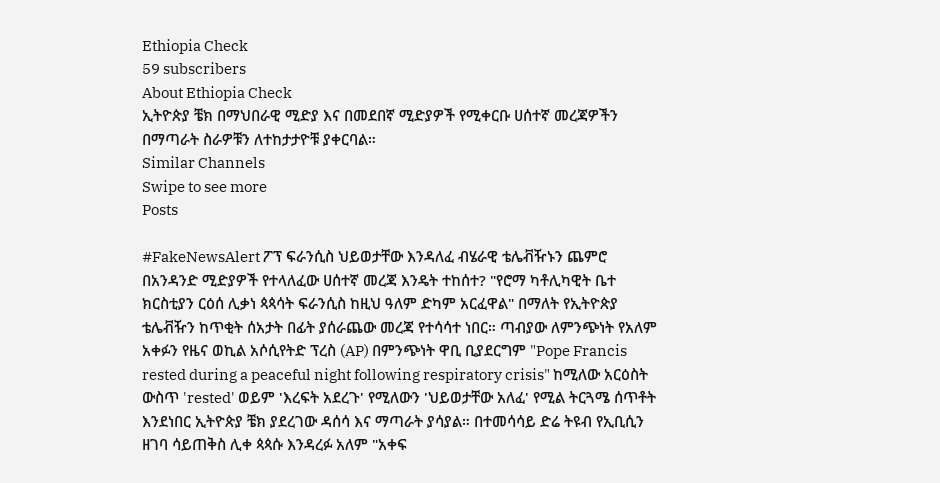Ethiopia Check
59 subscribers
About Ethiopia Check
ኢትዮጵያ ቼክ በማህበራዊ ሚድያ እና በመደበኛ ሚድያዎች የሚቀርቡ ሀሰተኛ መረጃዎችን በማጣራት ስራዎቹን ለተከታታዮቹ ያቀርባል።
Similar Channels
Swipe to see more
Posts

#FakeNewsAlert ፖፕ ፍራንሲስ ህይወታቸው እንዳለፈ ብሄራዊ ቴሌቭዥኑን ጨምሮ በአንዳንድ ሚድያዎች የተላለፈው ሀሰተኛ መረጃ እንዴት ተከሰተ? "የሮማ ካቶሊካዊት ቤተ ክርስቲያን ርዕሰ ሊቃነ ጳጳሳት ፍራንሲስ ከዚህ ዓለም ድካም አርፈዋል" በማለት የኢትዮጵያ ቴሌቭዥን ከጥቂት ሰአታት በፊት ያሰራጨው መረጃ የተሳሳተ ነበር። ጣብያው ለምንጭነት የአለም አቀፉን የዜና ወኪል አሶሲየትድ ፕረስ (AP) በምንጭነት ዋቢ ቢያደርግም "Pope Francis rested during a peaceful night following respiratory crisis" ከሚለው አርዕስት ውስጥ 'rested' ወይም 'እረፍት አደረጉ' የሚለውን 'ህይወታቸው አለፈ' የሚል ትርጓሜ ሰጥቶት እንደነበር ኢትዮጵያ ቼክ ያደረገው ዳሰሳ እና ማጣራት ያሳያል። በተመሳሳይ ድሬ ትዩብ የኢቢሲን ዘገባ ሳይጠቅስ ሊቀ ጳጳሱ እንዳረፉ አለም "አቀፍ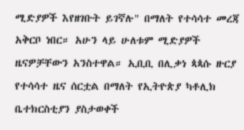ሚድያዎች እየዘገቡት ይገኛሉ" በማለት የተሳሳተ መረጃ አቅርቦ ነበር። አሁን ላይ ሁለቱም ሚድያዎች ዜናዎቻቸውን አንስተዋል። ኢቢቢ በሊቃነ ጳጳሱ ዙርያ የተሳሳተ ዜና ሰርቷል በማለት የኢትዮጵያ ካቶሊክ ቤተክርስቲያን ያስታወቀች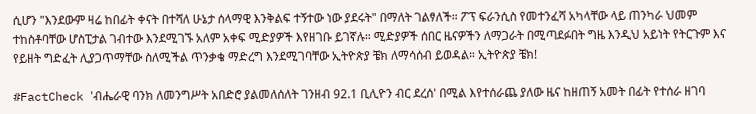ሲሆን "እንደውም ዛሬ ከበፊት ቀናት በተሻለ ሁኔታ ሰላማዊ እንቅልፍ ተኝተው ነው ያደሩት" በማለት ገልፃለች። ፖፕ ፍራንሲስ የመተንፈሻ አካላቸው ላይ ጠንካራ ህመም ተከስቶባቸው ሆስፒታል ገብተው እንደሚገኙ አለም አቀፍ ሚድያዎች እየዘገቡ ይገኛሉ። ሚድያዎች ሰበር ዜናዎችን ለማጋራት በሚጣደፉበት ግዜ እንዲህ አይነት የትርጉም እና የይዘት ግድፈት ሊያጋጥማቸው ስለሚችል ጥንቃቄ ማድረግ እንደሚገባቸው ኢትዮጵያ ቼክ ለማሳሰብ ይወዳል። ኢትዮጵያ ቼክ!

#FactCheck 'ብሔራዊ ባንክ ለመንግሥት አበድሮ ያልመለሰለት ገንዘብ 92.1 ቢሊዮን ብር ደረሰ' በሚል እየተሰራጨ ያለው ዜና ከዘጠኝ አመት በፊት የተሰራ ዘገባ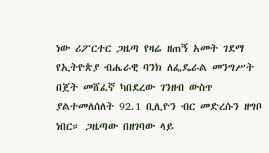ነው ሪፖርተር ጋዜጣ የዛሬ ዘጠኝ አመት ገደማ የኢትዮጵያ ብሔራዊ ባንክ ለፌዴራል መንግሥት በጀት መሸፈኛ ካበደረው ገንዘብ ውስጥ ያልተመለሰለት 92.1 ቢሊዮን ብር መድረሱን ዘግቦ ነበር። ጋዜጣው በዘገባው ላይ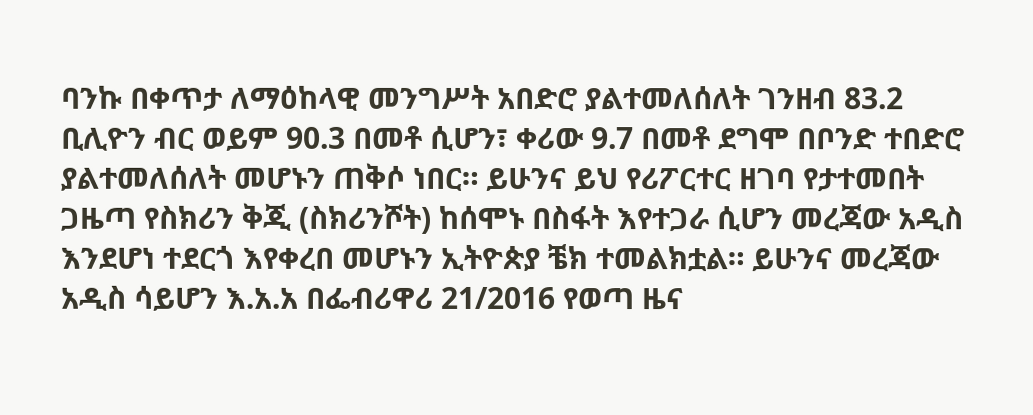ባንኩ በቀጥታ ለማዕከላዊ መንግሥት አበድሮ ያልተመለሰለት ገንዘብ 83.2 ቢሊዮን ብር ወይም 90.3 በመቶ ሲሆን፣ ቀሪው 9.7 በመቶ ደግሞ በቦንድ ተበድሮ ያልተመለሰለት መሆኑን ጠቅሶ ነበር። ይሁንና ይህ የሪፖርተር ዘገባ የታተመበት ጋዜጣ የስክሪን ቅጂ (ስክሪንሾት) ከሰሞኑ በስፋት እየተጋራ ሲሆን መረጃው አዲስ እንደሆነ ተደርጎ እየቀረበ መሆኑን ኢትዮጵያ ቼክ ተመልክቷል። ይሁንና መረጃው አዲስ ሳይሆን እ.አ.አ በፌብሪዋሪ 21/2016 የወጣ ዜና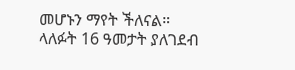መሆኑን ማየት ችለናል። ላለፉት 16 ዓመታት ያለገደብ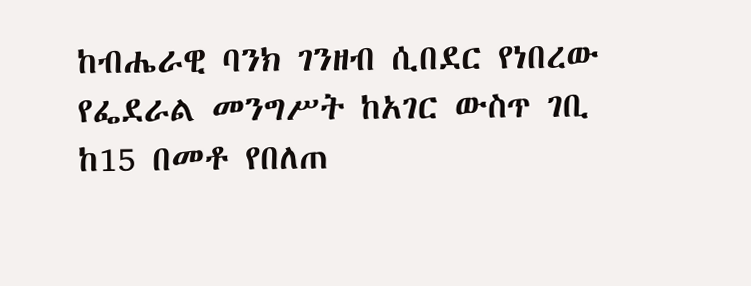ከብሔራዊ ባንክ ገንዘብ ሲበደር የነበረው የፌደራል መንግሥት ከአገር ውስጥ ገቢ ከ15 በመቶ የበለጠ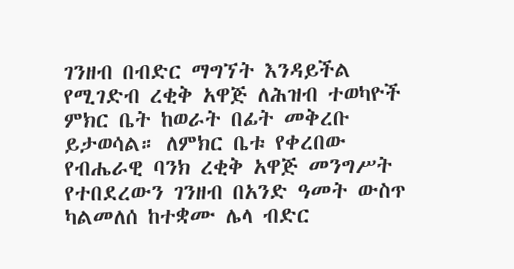ገንዘብ በብድር ማግኘት እንዳይችል የሚገድብ ረቂቅ አዋጅ ለሕዝብ ተወካዮች ምክር ቤት ከወራት በፊት መቅረቡ ይታወሳል። ለምክር ቤቱ የቀረበው የብሔራዊ ባንክ ረቂቅ አዋጅ መንግሥት የተበደረውን ገንዘብ በአንድ ዓመት ውስጥ ካልመለሰ ከተቋሙ ሌላ ብድር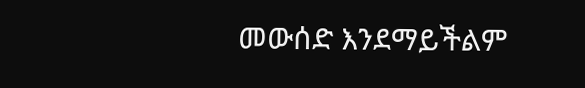መውሰድ እንደማይችልም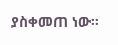ያስቀመጠ ነው።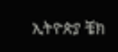ኢትዮጵያ ቼክ